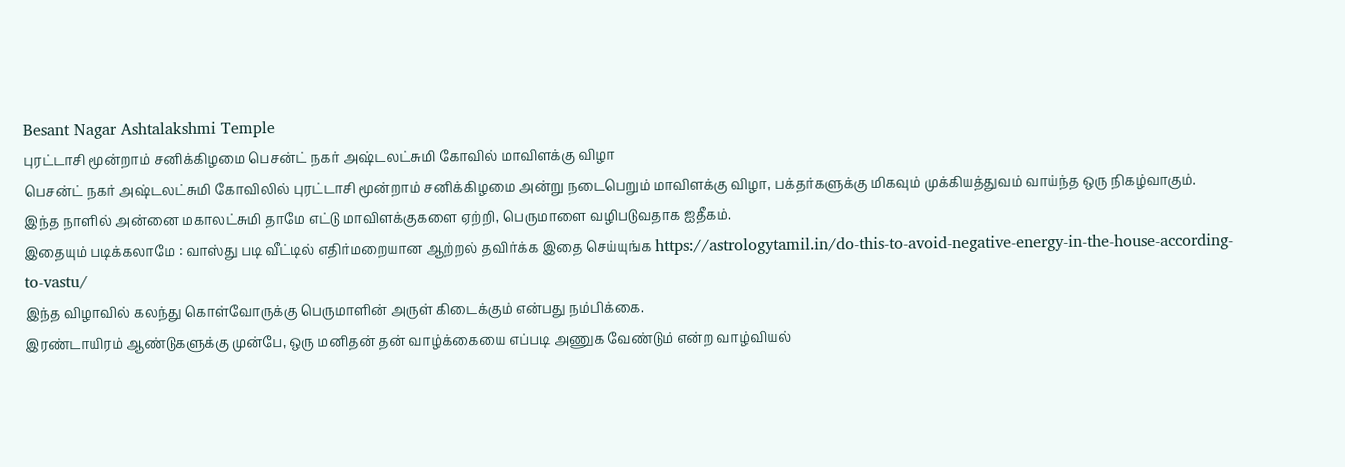Besant Nagar Ashtalakshmi Temple
புரட்டாசி மூன்றாம் சனிக்கிழமை பெசன்ட் நகர் அஷ்டலட்சுமி கோவில் மாவிளக்கு விழா
பெசன்ட் நகர் அஷ்டலட்சுமி கோவிலில் புரட்டாசி மூன்றாம் சனிக்கிழமை அன்று நடைபெறும் மாவிளக்கு விழா, பக்தர்களுக்கு மிகவும் முக்கியத்துவம் வாய்ந்த ஒரு நிகழ்வாகும். இந்த நாளில் அன்னை மகாலட்சுமி தாமே எட்டு மாவிளக்குகளை ஏற்றி, பெருமாளை வழிபடுவதாக ஐதீகம்.
இதையும் படிக்கலாமே : வாஸ்து படி வீட்டில் எதிர்மறையான ஆற்றல் தவிர்க்க இதை செய்யுங்க https://astrologytamil.in/do-this-to-avoid-negative-energy-in-the-house-according-to-vastu/
இந்த விழாவில் கலந்து கொள்வோருக்கு பெருமாளின் அருள் கிடைக்கும் என்பது நம்பிக்கை.
இரண்டாயிரம் ஆண்டுகளுக்கு முன்பே, ஒரு மனிதன் தன் வாழ்க்கையை எப்படி அணுக வேண்டும் என்ற வாழ்வியல்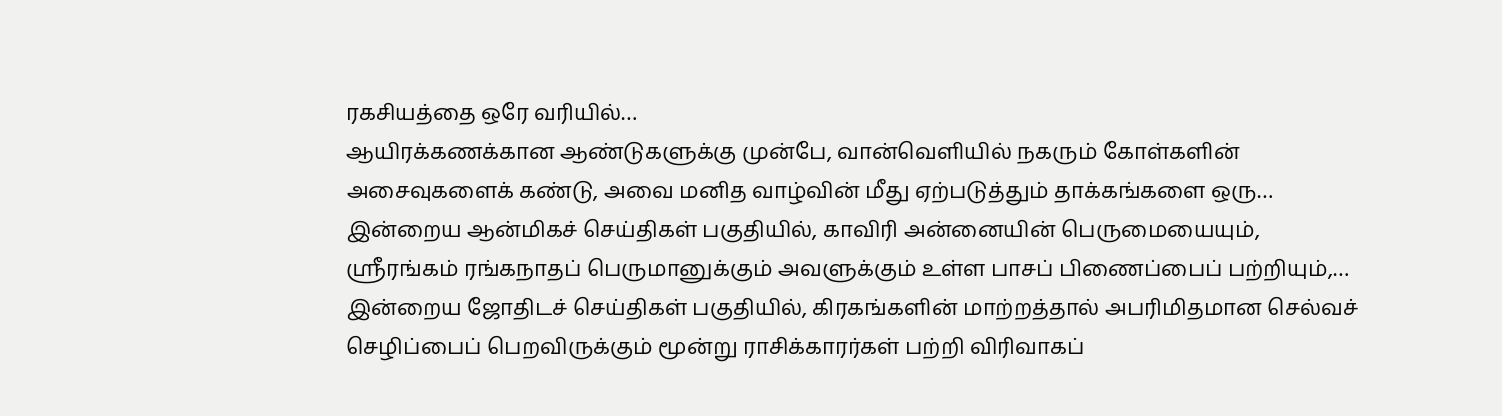ரகசியத்தை ஒரே வரியில்…
ஆயிரக்கணக்கான ஆண்டுகளுக்கு முன்பே, வான்வெளியில் நகரும் கோள்களின் அசைவுகளைக் கண்டு, அவை மனித வாழ்வின் மீது ஏற்படுத்தும் தாக்கங்களை ஒரு…
இன்றைய ஆன்மிகச் செய்திகள் பகுதியில், காவிரி அன்னையின் பெருமையையும், ஸ்ரீரங்கம் ரங்கநாதப் பெருமானுக்கும் அவளுக்கும் உள்ள பாசப் பிணைப்பைப் பற்றியும்,…
இன்றைய ஜோதிடச் செய்திகள் பகுதியில், கிரகங்களின் மாற்றத்தால் அபரிமிதமான செல்வச் செழிப்பைப் பெறவிருக்கும் மூன்று ராசிக்காரர்கள் பற்றி விரிவாகப்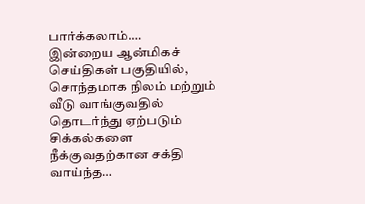பார்க்கலாம்.…
இன்றைய ஆன்மிகச் செய்திகள் பகுதியில், சொந்தமாக நிலம் மற்றும் வீடு வாங்குவதில் தொடர்ந்து ஏற்படும் சிக்கல்களை நீக்குவதற்கான சக்தி வாய்ந்த…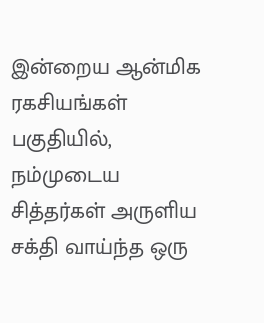இன்றைய ஆன்மிக ரகசியங்கள் பகுதியில், நம்முடைய சித்தர்கள் அருளிய சக்தி வாய்ந்த ஒரு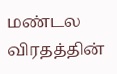மண்டல விரதத்தின்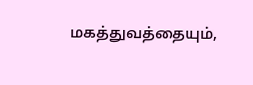மகத்துவத்தையும்,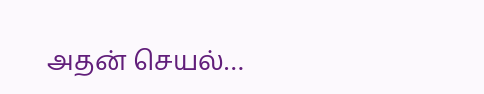அதன் செயல்…